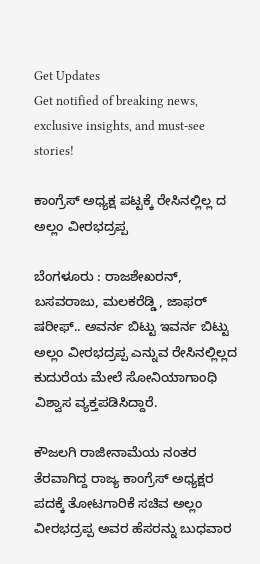Get Updates
Get notified of breaking news, exclusive insights, and must-see stories!

ಕಾಂಗ್ರೆಸ್‌ ಅಧ್ಯಕ್ಷ ಪಟ್ಟಕ್ಕೆ ರೇಸಿನಲ್ಲಿಲ್ಲ ದ ಅಲ್ಲಂ ವೀರಭದ್ರಪ್ಪ

ಬೆಂಗಳೂರು : ರಾಜಶೇಖರನ್‌, ಬಸವರಾಜು, ಮಲಕರೆಡ್ಡಿ , ಜಾಫರ್‌ ಷರೀಫ್‌.. ಅವರ್ನ ಬಿಟ್ಟು ಇವರ್ನ ಬಿಟ್ಟು ಅಲ್ಲಂ ವೀರಭದ್ರಪ್ಪ ಎನ್ನುವ ರೇಸಿನಲ್ಲಿಲ್ಲದ ಕುದುರೆಯ ಮೇಲೆ ಸೋನಿಯಾಗಾಂಧಿ ವಿಶ್ವಾಸ ವ್ಯಕ್ತಪಡಿಸಿದ್ದಾರೆ.

ಕೌಜಲಗಿ ರಾಜೀನಾಮೆಯ ನಂತರ ತೆರವಾಗಿದ್ದ ರಾಜ್ಯ ಕಾಂಗ್ರೆಸ್‌ ಅಧ್ಯಕ್ಷರ ಪದಕ್ಕೆ ತೋಟಗಾರಿಕೆ ಸಚಿವ ಅಲ್ಲಂ ವೀರಭದ್ರಪ್ಪ ಅವರ ಹೆಸರನ್ನು ಬುಧವಾರ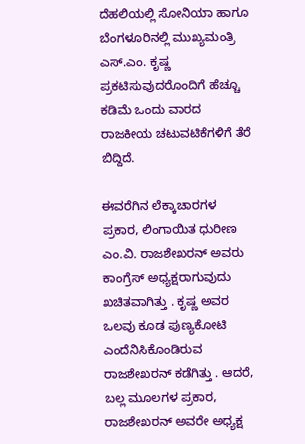ದೆಹಲಿಯಲ್ಲಿ ಸೋನಿಯಾ ಹಾಗೂ ಬೆಂಗಳೂರಿನಲ್ಲಿ ಮುಖ್ಯಮಂತ್ರಿ ಎಸ್‌.ಎಂ. ಕೃಷ್ಣ ಪ್ರಕಟಿಸುವುದರೊಂದಿಗೆ ಹೆಚ್ಚೂ ಕಡಿಮೆ ಒಂದು ವಾರದ ರಾಜಕೀಯ ಚಟುವಟಿಕೆಗಳಿಗೆ ತೆರೆ ಬಿದ್ದಿದೆ.

ಈವರೆಗಿನ ಲೆಕ್ಕಾಚಾರಗಳ ಪ್ರಕಾರ, ಲಿಂಗಾಯಿತ ಧುರೀಣ ಎಂ.ವಿ. ರಾಜಶೇಖರನ್‌ ಅವರು ಕಾಂಗ್ರೆಸ್‌ ಅಧ್ಯಕ್ಷರಾಗುವುದು ಖಚಿತವಾಗಿತ್ತು . ಕೃಷ್ಣ ಅವರ ಒಲವು ಕೂಡ ಪುಣ್ಯಕೋಟಿ ಎಂದೆನಿಸಿಕೊಂಡಿರುವ ರಾಜಶೇಖರನ್‌ ಕಡೆಗಿತ್ತು . ಆದರೆ, ಬಲ್ಲ ಮೂಲಗಳ ಪ್ರಕಾರ, ರಾಜಶೇಖರನ್‌ ಅವರೇ ಅಧ್ಯಕ್ಷ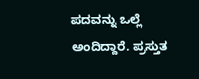ಪದವನ್ನು ಒಲ್ಲೆ ಅಂದಿದ್ದಾರೆ. ಪ್ರಸ್ತುತ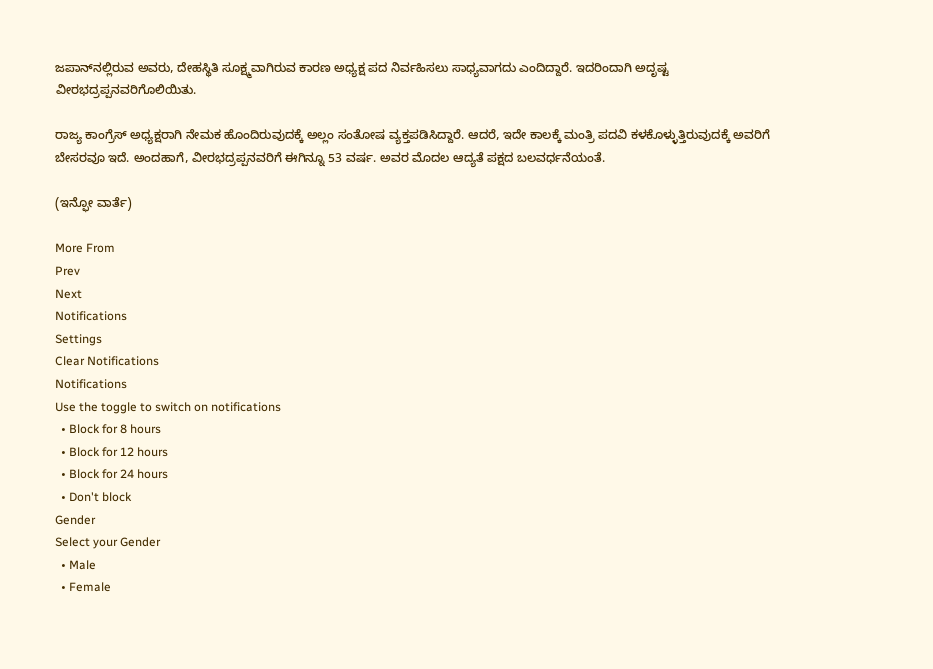ಜಪಾನ್‌ನಲ್ಲಿರುವ ಅವರು, ದೇಹಸ್ಥಿತಿ ಸೂಕ್ಷ್ಮವಾಗಿರುವ ಕಾರಣ ಅಧ್ಯಕ್ಷ ಪದ ನಿರ್ವಹಿಸಲು ಸಾಧ್ಯವಾಗದು ಎಂದಿದ್ದಾರೆ. ಇದರಿಂದಾಗಿ ಅದೃಷ್ಟ ವೀರಭದ್ರಪ್ಪನವರಿಗೊಲಿಯಿತು.

ರಾಜ್ಯ ಕಾಂಗ್ರೆಸ್‌ ಅಧ್ಯಕ್ಷರಾಗಿ ನೇಮಕ ಹೊಂದಿರುವುದಕ್ಕೆ ಅಲ್ಲಂ ಸಂತೋಷ ವ್ಯಕ್ತಪಡಿಸಿದ್ದಾರೆ. ಆದರೆ, ಇದೇ ಕಾಲಕ್ಕೆ ಮಂತ್ರಿ ಪದವಿ ಕಳಕೊಳ್ಳುತ್ತಿರುವುದಕ್ಕೆ ಅವರಿಗೆ ಬೇಸರವೂ ಇದೆ. ಅಂದಹಾಗೆ, ವೀರಭದ್ರಪ್ಪನವರಿಗೆ ಈಗಿನ್ನೂ 53 ವರ್ಷ. ಅವರ ಮೊದಲ ಆದ್ಯತೆ ಪಕ್ಷದ ಬಲವರ್ಧನೆಯಂತೆ.

(ಇನ್ಫೋ ವಾರ್ತೆ)

More From
Prev
Next
Notifications
Settings
Clear Notifications
Notifications
Use the toggle to switch on notifications
  • Block for 8 hours
  • Block for 12 hours
  • Block for 24 hours
  • Don't block
Gender
Select your Gender
  • Male
  • Female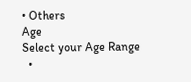• Others
Age
Select your Age Range
  •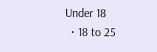Under 18
  • 18 to 25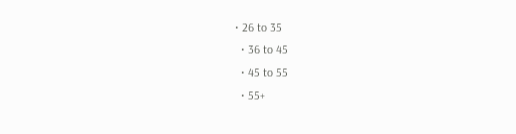• 26 to 35
  • 36 to 45
  • 45 to 55
  • 55+